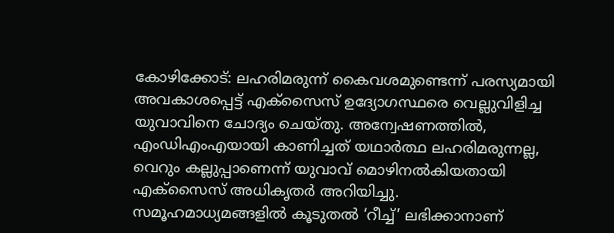കോഴിക്കോട്: ലഹരിമരുന്ന് കൈവശമുണ്ടെന്ന് പരസ്യമായി അവകാശപ്പെട്ട് എക്സൈസ് ഉദ്യോഗസ്ഥരെ വെല്ലുവിളിച്ച യുവാവിനെ ചോദ്യം ചെയ്തു. അന്വേഷണത്തിൽ, എംഡിഎംഎയായി കാണിച്ചത് യഥാർത്ഥ ലഹരിമരുന്നല്ല, വെറും കല്ലുപ്പാണെന്ന് യുവാവ് മൊഴിനൽകിയതായി എക്സൈസ് അധികൃതർ അറിയിച്ചു.
സമൂഹമാധ്യമങ്ങളിൽ കൂടുതൽ ‘റീച്ച്’ ലഭിക്കാനാണ്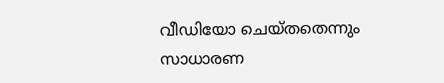വീഡിയോ ചെയ്തതെന്നും സാധാരണ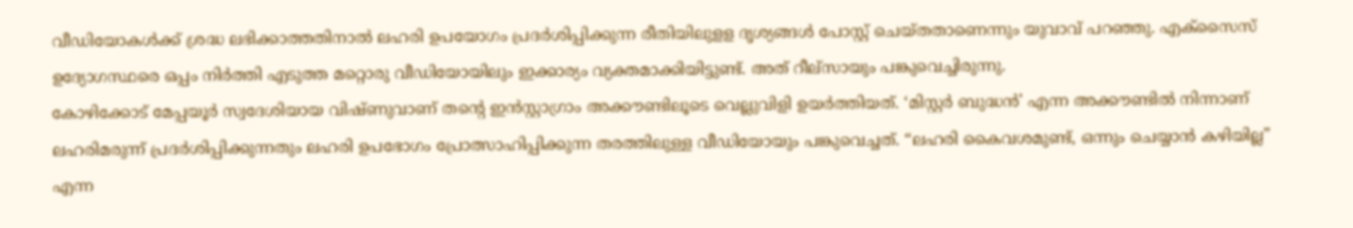വീഡിയോകൾക്ക് ശ്രദ്ധ ലഭിക്കാത്തതിനാൽ ലഹരി ഉപയോഗം പ്രദർശിപ്പിക്കുന്ന രീതിയിലുളള ദൃശ്യങ്ങൾ പോസ്റ്റ് ചെയ്തതാണെന്നും യുവാവ് പറഞ്ഞു. എക്സൈസ് ഉദ്യോഗസ്ഥരെ ഒപ്പം നിർത്തി എടുത്ത മറ്റൊരു വീഡിയോയിലും ഇക്കാര്യം വ്യക്തമാക്കിയിട്ടുണ്ട്. അത് റീല്സായും പങ്കുവെച്ചിരുന്നു.
കോഴിക്കോട് മേപ്പയൂർ സ്വദേശിയായ വിഷ്ണുവാണ് തന്റെ ഇൻസ്റ്റാഗ്രാം അക്കൗണ്ടിലൂടെ വെല്ലുവിളി ഉയർത്തിയത്. ‘മിസ്റ്റർ ബുദ്ധൻ’ എന്ന അക്കൗണ്ടിൽ നിന്നാണ് ലഹരിമരുന്ന് പ്രദർശിപ്പിക്കുന്നതും ലഹരി ഉപഭോഗം പ്രോത്സാഹിപ്പിക്കുന്ന തരത്തിലുള്ള വീഡിയോയും പങ്കുവെച്ചത്. “ലഹരി കൈവശമുണ്ട്, ഒന്നും ചെയ്യാൻ കഴിയില്ല” എന്ന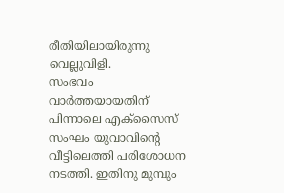രീതിയിലായിരുന്നു വെല്ലുവിളി.
സംഭവം വാർത്തയായതിന് പിന്നാലെ എക്സൈസ് സംഘം യുവാവിന്റെ വീട്ടിലെത്തി പരിശോധന നടത്തി. ഇതിനു മുമ്പും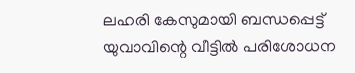ലഹരി കേസുമായി ബന്ധപ്പെട്ട് യുവാവിന്റെ വീട്ടിൽ പരിശോധന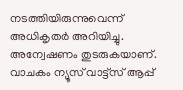നടത്തിയിരുന്നുവെന്ന് അധികൃതർ അറിയിച്ചു. അന്വേഷണം തുടരുകയാണ്.
വാചകം ന്യൂസ് വാട്ട്സ് ആപ്പ്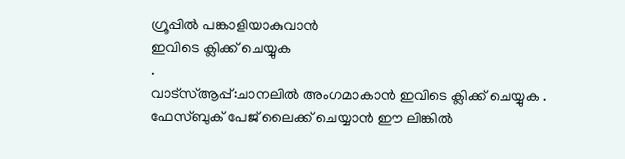ഗ്രൂപ്പിൽ പങ്കാളിയാകുവാൻ
ഇവിടെ ക്ലിക്ക് ചെയ്യുക
.
വാട്സ്ആപ്പ്:ചാനലിൽ അംഗമാകാൻ ഇവിടെ ക്ലിക്ക് ചെയ്യുക .
ഫേസ്ബുക് പേജ് ലൈക്ക് ചെയ്യാൻ ഈ ലിങ്കിൽ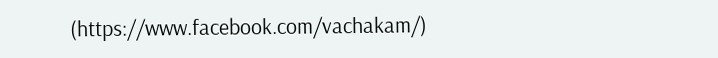(https://www.facebook.com/vachakam/)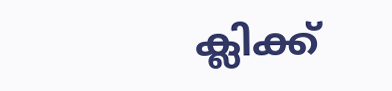ക്ലിക്ക്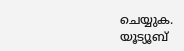ചെയ്യുക.
യൂട്യൂബ്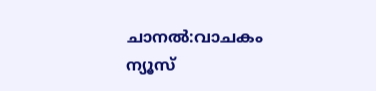ചാനൽ:വാചകം ന്യൂസ്